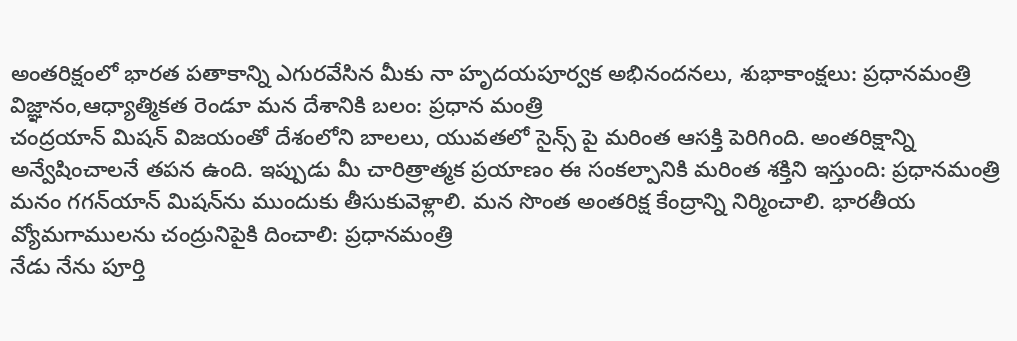అంతరిక్షంలో భారత పతాకాన్ని ఎగురవేసిన మీకు నా హృదయపూర్వక అభినందనలు, శుభాకాంక్షలు: ప్రధానమంత్రి
విజ్ఞానం,ఆధ్యాత్మికత రెండూ మన దేశానికి బలం: ప్రధాన మంత్రి
చంద్రయాన్ మిషన్ విజయంతో దేశంలోని బాలలు, యువతలో సైన్స్ పై మరింత ఆసక్తి పెరిగింది. అంతరిక్షాన్ని అన్వేషించాలనే తపన ఉంది. ఇప్పుడు మీ చారిత్రాత్మక ప్రయాణం ఈ సంకల్పానికి మరింత శక్తిని ఇస్తుంది: ప్రధానమంత్రి
మనం గగన్‌యాన్ మిషన్‌ను ముందుకు తీసుకువెళ్లాలి. మన సొంత అంతరిక్ష కేంద్రాన్ని నిర్మించాలి. భారతీయ వ్యోమగాములను చంద్రునిపైకి దించాలి: ప్రధానమంత్రి
నేడు నేను పూర్తి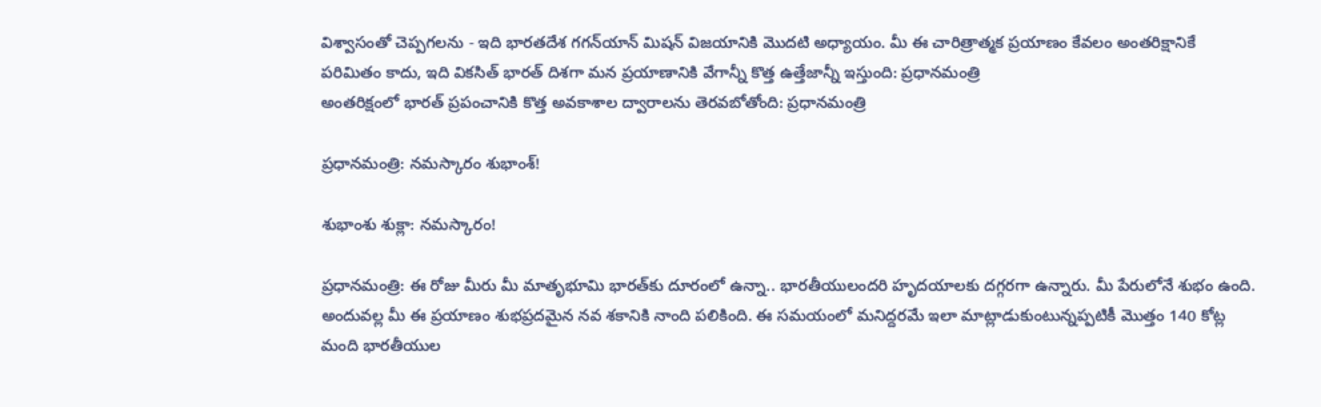విశ్వాసంతో చెప్పగలను - ఇది భారతదేశ గగన్‌యాన్ మిషన్ విజయానికి మొదటి అధ్యాయం. మీ ఈ చారిత్రాత్మక ప్రయాణం కేవలం అంతరిక్షానికే పరిమితం కాదు, ఇది వికసిత్ భారత్ దిశగా మన ప్రయాణానికి వేగాన్నీ కొత్త ఉత్తేజాన్నీ ఇస్తుంది: ప్రధానమంత్రి
అంతరిక్షంలో భారత్ ప్రపంచానికి కొత్త అవకాశాల ద్వారాలను తెరవబోతోంది: ప్రధానమంత్రి

ప్రధానమంత్రి: నమస్కారం శుభాంశ్!

శుభాంశు శుక్లా: నమస్కారం!

ప్రధానమంత్రి: ఈ రోజు మీరు మీ మాతృభూమి భారత్‌కు దూరంలో ఉన్నా.. భారతీయులందరి హృదయాలకు దగ్గరగా ఉన్నారు. మీ పేరులోనే శుభం ఉంది. అందువల్ల మీ ఈ ప్రయాణం శుభప్రదమైన నవ శకానికి నాంది పలికింది. ఈ సమయంలో మనిద్దరమే ఇలా మాట్లాడుకుంటున్నప్పటికీ మొత్తం 140 కోట్ల మంది భారతీయుల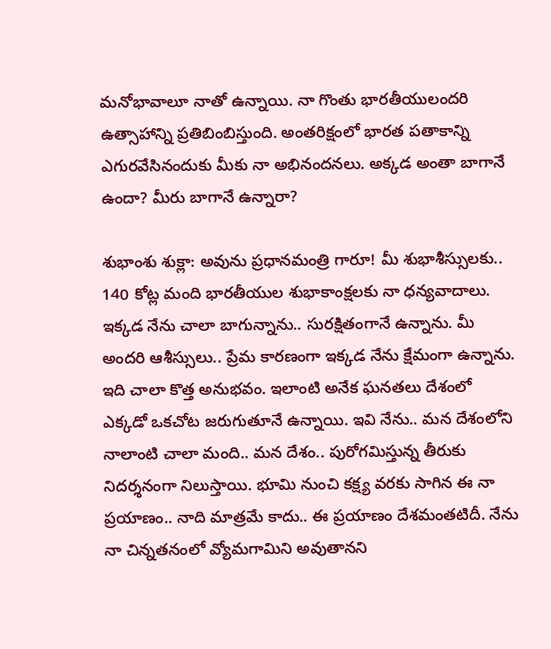మనోభావాలూ నాతో ఉన్నాయి. నా గొంతు భారతీయులందరి ఉత్సాహాన్ని ప్రతిబింబిస్తుంది. అంతరిక్షంలో భారత పతాకాన్ని ఎగురవేసినందుకు మీకు నా అభినందనలు. అక్కడ అంతా బాగానే ఉందా? మీరు బాగానే ఉన్నారా?

శుభాంశు శుక్లా: అవును ప్రధానమంత్రి గారూ! మీ శుభాశీస్సులకు.. 140 కోట్ల మంది భారతీయుల శుభాకాంక్షలకు నా ధన్యవాదాలు. ఇక్కడ నేను చాలా బాగున్నాను.. సురక్షితంగానే ఉన్నాను. మీ అందరి ఆశీస్సులు.. ప్రేమ కారణంగా ఇక్కడ నేను క్షేమంగా ఉన్నాను. ఇది చాలా కొత్త అనుభవం. ఇలాంటి అనేక ఘనతలు దేశంలో ఎక్కడో ఒకచోట జరుగుతూనే ఉన్నాయి. ఇవి నేను.. మన దేశంలోని నాలాంటి చాలా మంది.. మన దేశం.. పురోగమిస్తున్న తీరుకు నిదర్శనంగా నిలుస్తాయి. భూమి నుంచి కక్ష్య వరకు సాగిన ఈ నా ప్రయాణం.. నాది మాత్రమే కాదు.. ఈ ప్రయాణం దేశమంతటిదీ. నేను నా చిన్నతనంలో వ్యోమగామిని అవుతానని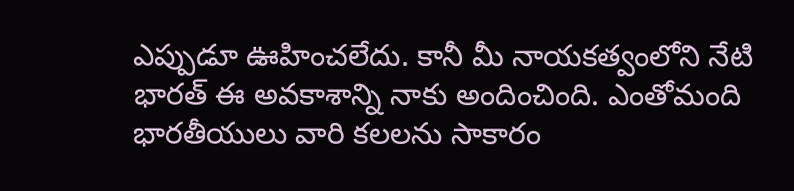ఎప్పుడూ ఊహించలేదు. కానీ మీ నాయకత్వంలోని నేటి భారత్ ఈ అవకాశాన్ని నాకు అందించింది. ఎంతోమంది భారతీయులు వారి కలలను సాకారం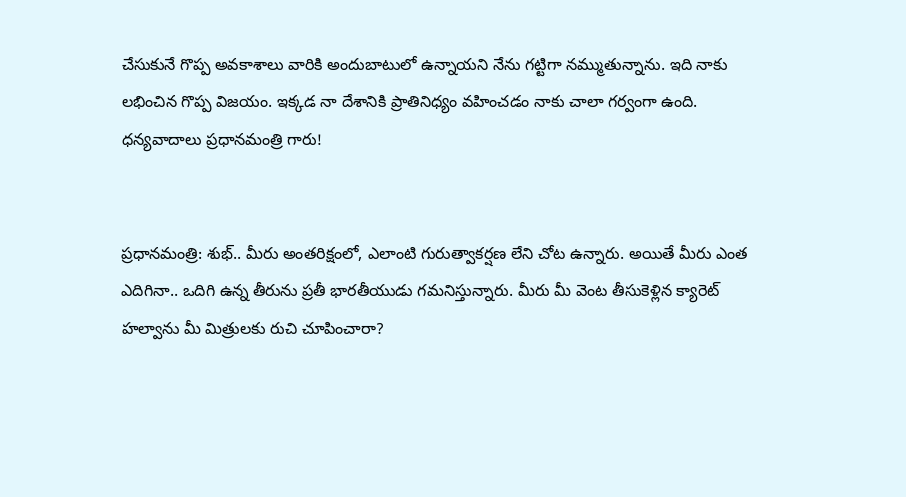చేసుకునే గొప్ప అవకాశాలు వారికి అందుబాటులో ఉన్నాయని నేను గట్టిగా నమ్ముతున్నాను. ఇది నాకు లభించిన గొప్ప విజయం. ఇక్కడ నా దేశానికి ప్రాతినిధ్యం వహించడం నాకు చాలా గర్వంగా ఉంది. ధన్యవాదాలు ప్రధానమంత్రి గారు!


ప్రధానమంత్రి: శుభ్.. మీరు అంతరిక్షంలో, ఎలాంటి గురుత్వాకర్షణ లేని చోట ఉన్నారు. అయితే మీరు ఎంత ఎదిగినా.. ఒదిగి ఉన్న తీరును ప్రతీ భారతీయుడు గమనిస్తున్నారు. మీరు మీ వెంట తీసుకెళ్లిన క్యారెట్ హల్వాను మీ మిత్రులకు రుచి చూపించారా?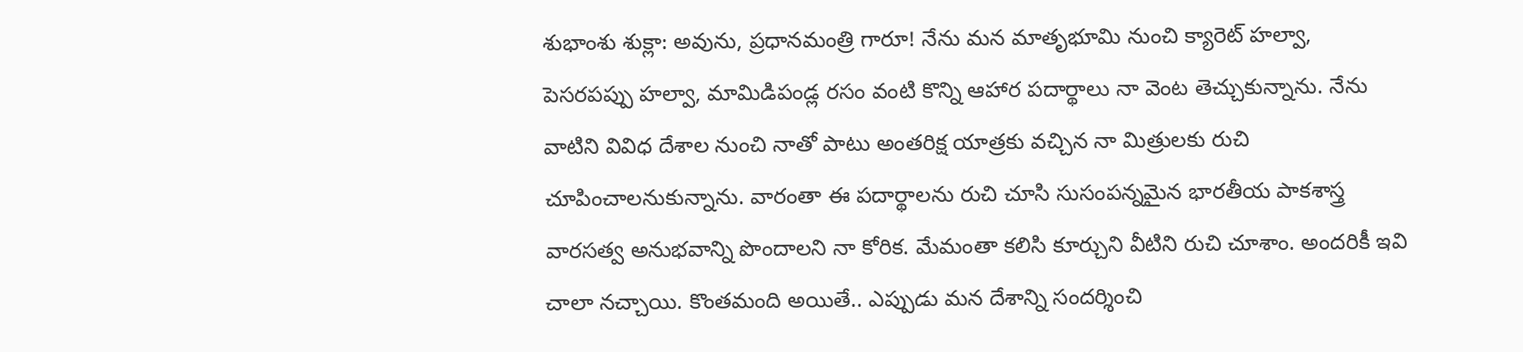శుభాంశు శుక్లా: అవును, ప్రధానమంత్రి గారూ! నేను మన మాతృభూమి నుంచి క్యారెట్ హల్వా, పెసరపప్పు హల్వా, మామిడిపండ్ల రసం వంటి కొన్ని ఆహార పదార్థాలు నా వెంట తెచ్చుకున్నాను. నేను వాటిని వివిధ దేశాల నుంచి నాతో పాటు అంతరిక్ష యాత్రకు వచ్చిన నా మిత్రులకు రుచి చూపించాలనుకున్నాను. వారంతా ఈ పదార్థాలను రుచి చూసి సుసంపన్నమైన భారతీయ పాకశాస్త్ర వారసత్వ అనుభవాన్ని పొందాలని నా కోరిక. మేమంతా కలిసి కూర్చుని వీటిని రుచి చూశాం. అందరికీ ఇవి చాలా నచ్చాయి. కొంతమంది అయితే.. ఎప్పుడు మన దేశాన్ని సందర్శించి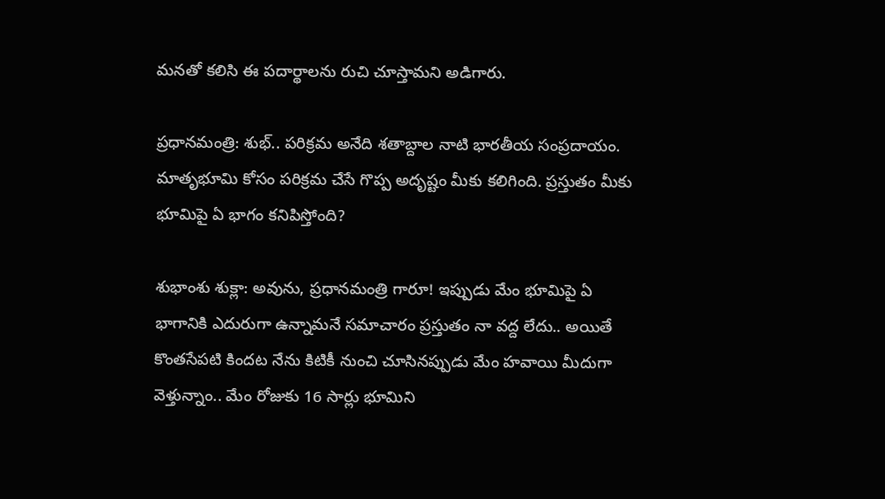మనతో కలిసి ఈ పదార్థాలను రుచి చూస్తామని అడిగారు.

ప్రధానమంత్రి: శుభ్.. పరిక్రమ అనేది శతాబ్దాల నాటి భారతీయ సంప్రదాయం. మాతృభూమి కోసం పరిక్రమ చేసే గొప్ప అదృష్టం మీకు కలిగింది. ప్రస్తుతం మీకు భూమిపై ఏ భాగం కనిపిస్తోంది?

శుభాంశు శుక్లా: అవును, ప్రధానమంత్రి గారూ! ఇప్పుడు మేం భూమిపై ఏ భాగానికి ఎదురుగా ఉన్నామనే సమాచారం ప్రస్తుతం నా వద్ద లేదు.. అయితే కొంతసేపటి కిందట నేను కిటికీ నుంచి చూసినప్పుడు మేం హవాయి మీదుగా వెళ్తున్నాం.. మేం రోజుకు 16 సార్లు భూమిని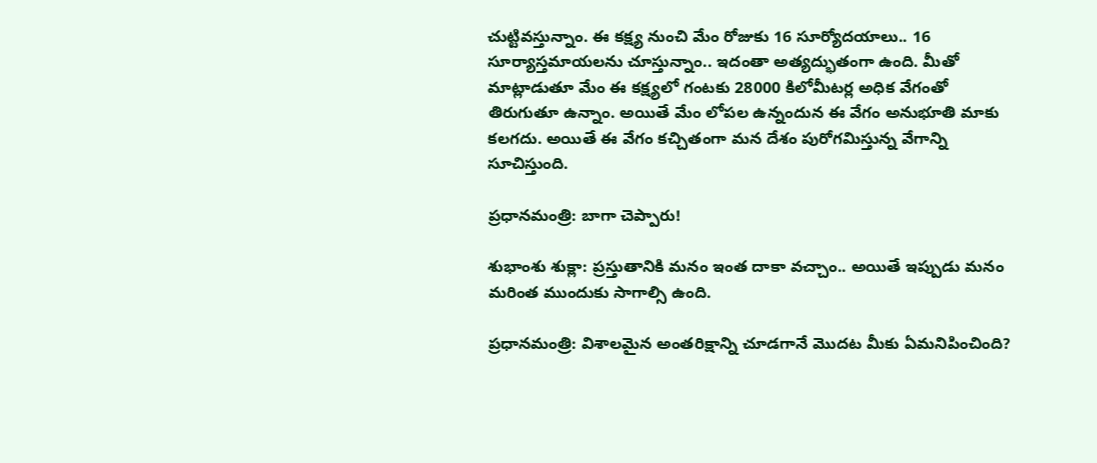చుట్టివస్తున్నాం. ఈ కక్ష్య నుంచి మేం రోజుకు 16 సూర్యోదయాలు.. 16 సూర్యాస్తమాయలను చూస్తున్నాం.. ఇదంతా అత్యద్భుతంగా ఉంది. మీతో మాట్లాడుతూ మేం ఈ కక్ష్యలో గంటకు 28000 కిలోమీటర్ల అధిక వేగంతో తిరుగుతూ ఉన్నాం. అయితే మేం లోపల ఉన్నందున ఈ వేగం అనుభూతి మాకు కలగదు. అయితే ఈ వేగం కచ్చితంగా మన దేశం పురోగమిస్తున్న వేగాన్ని సూచిస్తుంది.

ప్రధానమంత్రి: బాగా చెప్పారు!

శుభాంశు శుక్లా: ప్రస్తుతానికి మనం ఇంత దాకా వచ్చాం.. అయితే ఇప్పుడు మనం మరింత ముందుకు సాగాల్సి ఉంది.

ప్రధానమంత్రి: విశాలమైన అంతరిక్షాన్ని చూడగానే మొదట మీకు ఏమనిపించింది?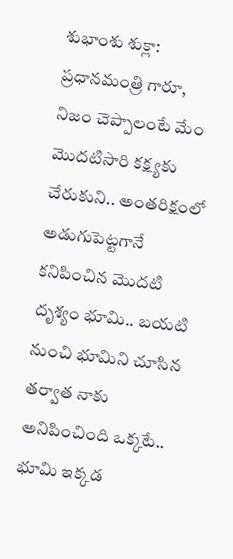శుభాంశు శుక్లా: ప్రధానమంత్రి గారూ, నిజం చెప్పాలంటే మేం మొదటిసారి కక్ష్యకు చేరుకుని.. అంతరిక్షంలో అడుగుపెట్టగానే కనిపించిన మొదటి దృశ్యం భూమి.. బయటి నుంచి భూమిని చూసిన తర్వాత నాకు అనిపించింది ఒక్కటే.. భూమి ఇక్కడ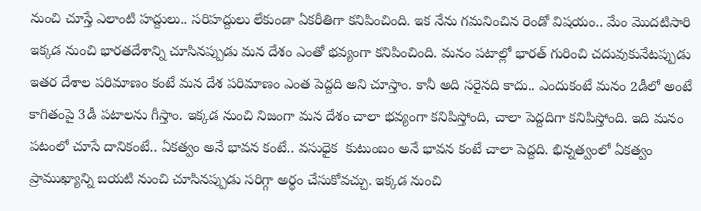నుంచి చూస్తే ఎలాంటి హద్దులు.. సరిహద్దులు లేకుండా ఏకరీతిగా కనిపించింది. ఇక నేను గమనించిన రెండో విషయం.. మేం మొదటిసారి ఇక్కడ నుంచి భారతదేశాన్ని చూసినప్పుడు మన దేశం ఎంతో భవ్యంగా కనిపించింది. మనం పటాల్లో భారత్ గురించి చదువుకునేటప్పుడు ఇతర దేశాల పరిమాణం కంటే మన దేశ పరిమాణం ఎంత పెద్దది అని చూస్తాం. కానీ అది సరైనది కాదు.. ఎందుకంటే మనం 2డీలో అంటే కాగితంపై 3డీ పటాలను గీస్తాం. ఇక్కడ నుంచి నిజంగా మన దేశం చాలా భవ్యంగా కనిపిస్తోంది, చాలా పెద్దదిగా కనిపిస్తోంది. ఇది మనం పటంలో చూసే దానికంటే.. ఏకత్వం అనే భావన కంటే.. వసుధైక  కుటుంబం అనే భావన కంటే చాలా పెద్దది. భిన్నత్వంలో ఏకత్వం ప్రాముఖ్యాన్ని బయటి నుంచి చూసినప్పుడు సరిగ్గా అర్థం చేసుకోవచ్చు. ఇక్కడ నుంచి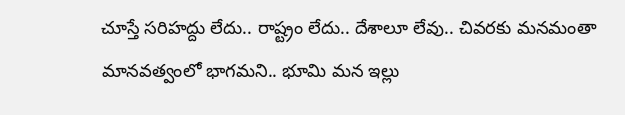చూస్తే సరిహద్దు లేదు.. రాష్ట్రం లేదు.. దేశాలూ లేవు.. చివరకు మనమంతా మానవత్వంలో భాగమని.. భూమి మన ఇల్లు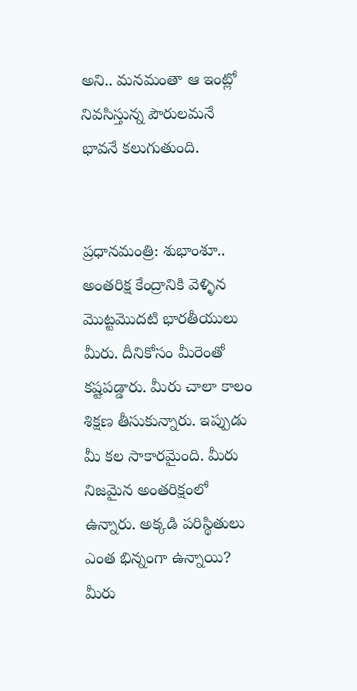అని.. మనమంతా ఆ ఇంట్లో నివసిస్తున్న పౌరులమనే భావనే కలుగుతుంది.


ప్రధానమంత్రి: శుభాంశూ.. అంతరిక్ష కేంద్రానికి వెళ్ళిన మొట్టమొదటి భారతీయులు మీరు. దీనికోసం మీరెంతో కష్టపడ్డారు. మీరు చాలా కాలం శిక్షణ తీసుకున్నారు. ఇప్పుడు మీ కల సాకారమైంది. మీరు నిజమైన అంతరిక్షంలో ఉన్నారు. అక్కడి పరిస్థితులు ఎంత భిన్నంగా ఉన్నాయి? మీరు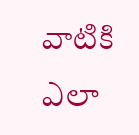వాటికి ఎలా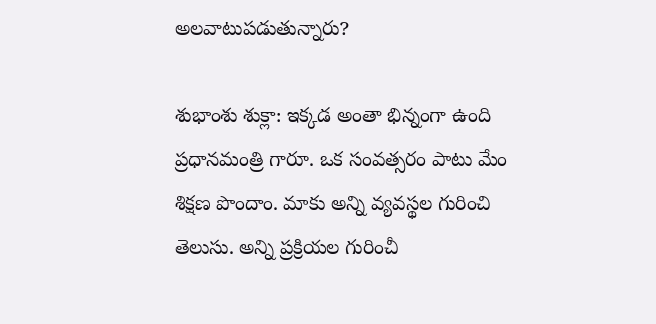అలవాటుపడుతున్నారు?

శుభాంశు శుక్లా: ఇక్కడ అంతా భిన్నంగా ఉంది ప్రధానమంత్రి గారూ. ఒక సంవత్సరం పాటు మేం శిక్షణ పొందాం. మాకు అన్ని వ్యవస్థల గురించి తెలుసు. అన్ని ప్రక్రియల గురించీ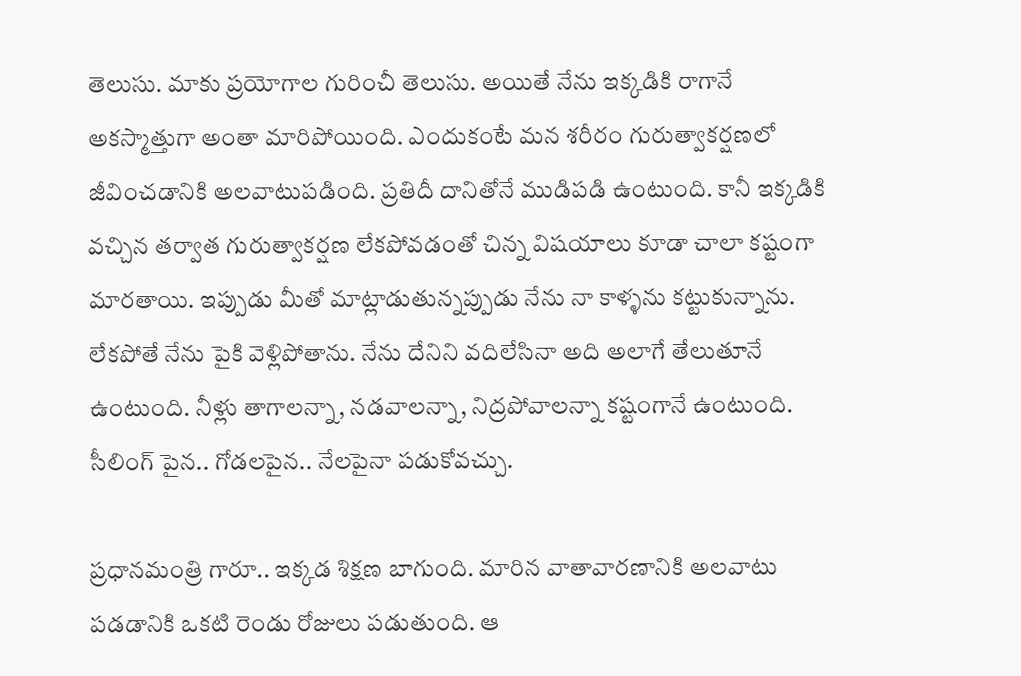తెలుసు. మాకు ప్రయోగాల గురించీ తెలుసు. అయితే నేను ఇక్కడికి రాగానే అకస్మాత్తుగా అంతా మారిపోయింది. ఎందుకంటే మన శరీరం గురుత్వాకర్షణలో జీవించడానికి అలవాటుపడింది. ప్రతిదీ దానితోనే ముడిపడి ఉంటుంది. కానీ ఇక్కడికి వచ్చిన తర్వాత గురుత్వాకర్షణ లేకపోవడంతో చిన్న విషయాలు కూడా చాలా కష్టంగా మారతాయి. ఇప్పుడు మీతో మాట్లాడుతున్నప్పుడు నేను నా కాళ్ళను కట్టుకున్నాను. లేకపోతే నేను పైకి వెళ్లిపోతాను. నేను దేనిని వదిలేసినా అది అలాగే తేలుతూనే ఉంటుంది. నీళ్లు తాగాలన్నా, నడవాలన్నా, నిద్రపోవాలన్నా కష్టంగానే ఉంటుంది. సీలింగ్ పైన.. గోడలపైన.. నేలపైనా పడుకోవచ్చు.

ప్రధానమంత్రి గారూ.. ఇక్కడ శిక్షణ బాగుంది. మారిన వాతావారణానికి అలవాటు పడడానికి ఒకటి రెండు రోజులు పడుతుంది. ఆ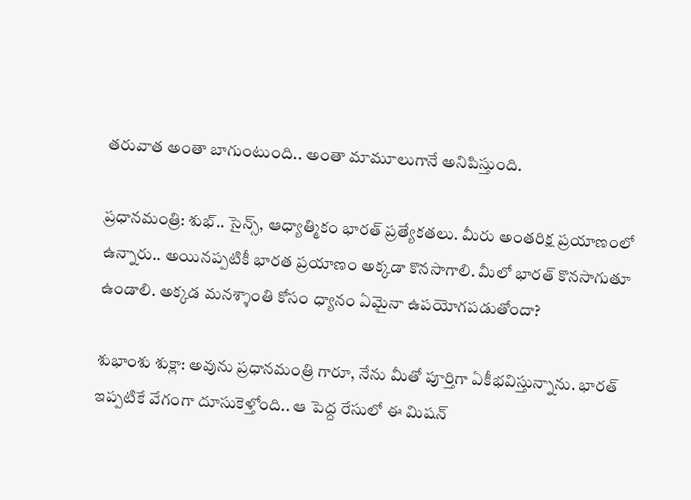తరువాత అంతా బాగుంటుంది.. అంతా మామూలుగానే అనిపిస్తుంది.

ప్రధానమంత్రి: శుభ్.. సైన్స్, ఆధ్యాత్మికం భారత్ ప్రత్యేకతలు. మీరు అంతరిక్ష ప్రయాణంలో ఉన్నారు.. అయినప్పటికీ భారత ప్రయాణం అక్కడా కొనసాగాలి. మీలో భారత్ కొనసాగుతూ ఉండాలి. అక్కడ మనశ్శాంతి కోసం ధ్యానం ఏమైనా ఉపయోగపడుతోందా?

శుభాంశు శుక్లా: అవును ప్రధానమంత్రి గారూ, నేను మీతో పూర్తిగా ఏకీభవిస్తున్నాను. భారత్ ఇప్పటికే వేగంగా దూసుకెళ్తోంది.. ఆ పెద్ద రేసులో ఈ మిషన్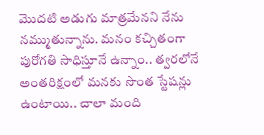మొదటి అడుగు మాత్రమేనని నేను నమ్ముతున్నాను. మనం కచ్చితంగా పురోగతి సాధిస్తూనే ఉన్నాం.. త్వరలోనే అంతరిక్షంలో మనకు సొంత స్టేషన్లు ఉంటాయి.. చాలా మంది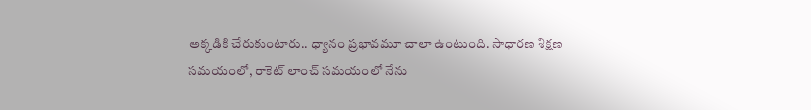అక్కడికి చేరుకుంటారు.. ధ్యానం ప్రభావమూ చాలా ఉంటుంది. సాధారణ శిక్షణ సమయంలో, రాకెట్ లాంచ్ సమయంలో నేను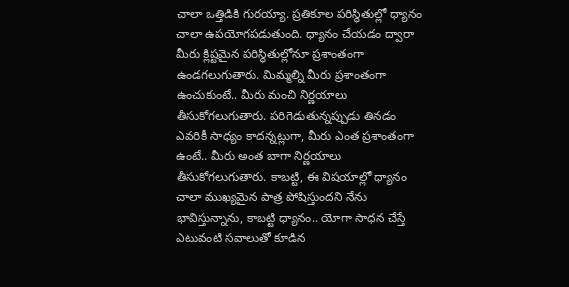చాలా ఒత్తిడికి గురయ్యా. ప్రతికూల పరిస్థితుల్లో ధ్యానం చాలా ఉపయోగపడుతుంది. ధ్యానం చేయడం ద్వారా మీరు క్లిష్టమైన పరిస్థితుల్లోనూ ప్రశాంతంగా ఉండగలుగుతారు. మిమ్మల్ని మీరు ప్రశాంతంగా ఉంచుకుంటే.. మీరు మంచి నిర్ణయాలు తీసుకోగలుగుతారు. పరిగెడుతున్నప్పుడు తినడం ఎవరికీ సాధ్యం కాదన్నట్లుగా, మీరు ఎంత ప్రశాంతంగా ఉంటే.. మీరు అంత బాగా నిర్ణయాలు తీసుకోగలుగుతారు. కాబట్టి, ఈ విషయాల్లో ధ్యానం చాలా ముఖ్యమైన పాత్ర పోషిస్తుందని నేను భావిస్తున్నాను, కాబట్టి ధ్యానం.. యోగా సాధన చేస్తే ఎటువంటి సవాలుతో కూడిన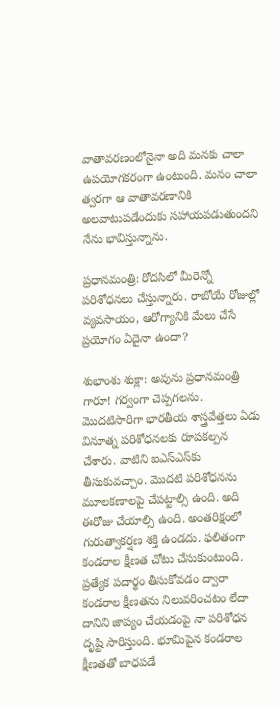వాతావరణంలోనైనా అది మనకు చాలా ఉపయోగకరంగా ఉంటుంది. మనం చాలా త్వరగా ఆ వాతావరణానికి అలవాటుపడేందుకు సహాయపడుతుందని నేను భావిస్తున్నాను.

ప్రధానమంత్రి: రోదసిలో మీరెన్నో పరిశోధనలు చేస్తున్నారు. రాబోయే రోజుల్లో వ్యవసాయం, ఆరోగ్యానికి మేలు చేసే ప్రయోగం ఏదైనా ఉందా?

శుభాంశు శుక్లా: అవును ప్రధానమంత్రి గారూ! గర్వంగా చెప్పగలను. మొదటిసారిగా భారతీయ శాస్త్రవేత్తలు ఏడు వినూత్న పరిశోధనలకు రూపకల్పన చేశారు. వాటిని ఐఎస్ఎస్‌కు తీసుకువచ్చాం. మొదటి పరిశోధనను మూలకణాలపై చేపట్టాల్సి ఉంది. అది ఈరోజు చేయాల్సి ఉంది. అంతరిక్షంలో గురుత్వాకర్షణ శక్తి ఉండదు. ఫలితంగా కండరాల క్షీణత చోటు చేసుకుంటుంది. ప్రత్యేక పదార్థం తీసుకోవడం ద్వారా కండరాల క్షీణతను నిలువరించటం లేదా దానిని జాప్యం చేయడంపై నా పరిశోధన దృష్టి సారిస్తుంది. భూమిపైన కండరాల క్షీణతతో బాధపడే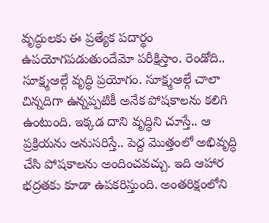వృద్ధులకు ఈ ప్రత్యేక పదార్థం ఉపయోగపడుతుందేమో పరీక్షిస్తాం. రెండోది.. సూక్ష్మఆల్గే వృద్ధి ప్రయోగం. సూక్ష్మఆల్గే చాలా చిన్నదిగా ఉన్నప్పటికీ అనేక పోషకాలను కలిగి ఉంటుంది. ఇక్కడ దాని వృద్ధిని చూస్తే.. ఆ ప్రక్రియను అనుసరిస్తే.. పెద్ద మొత్తంలో అభివృద్ధి చేసి పోషకాలను అందించవచ్చు. ఇది ఆహార భద్రతకు కూడా ఉపకరిస్తుంది. అంతరిక్షంలోని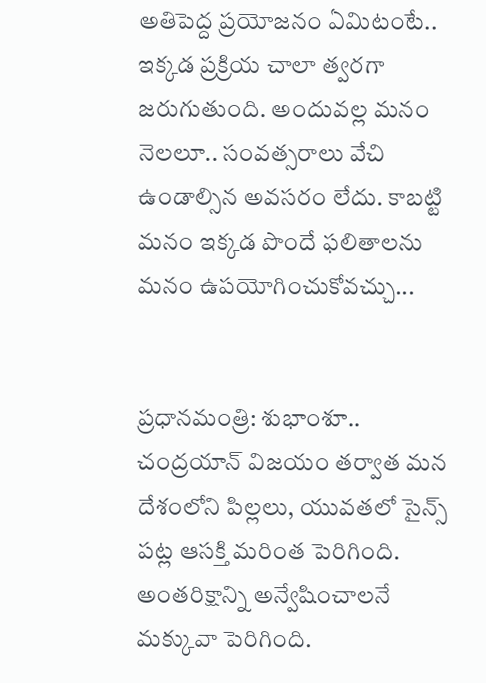అతిపెద్ద ప్రయోజనం ఏమిటంటే.. ఇక్కడ ప్రక్రియ చాలా త్వరగా జరుగుతుంది. అందువల్ల మనం నెలలూ.. సంవత్సరాలు వేచి ఉండాల్సిన అవసరం లేదు. కాబట్టి మనం ఇక్కడ పొందే ఫలితాలను మనం ఉపయోగించుకోవచ్చు...


ప్రధానమంత్రి: శుభాంశూ.. చంద్రయాన్ విజయం తర్వాత మన దేశంలోని పిల్లలు, యువతలో సైన్స్ పట్ల ఆసక్తి మరింత పెరిగింది. అంతరిక్షాన్ని అన్వేషించాలనే మక్కువా పెరిగింది.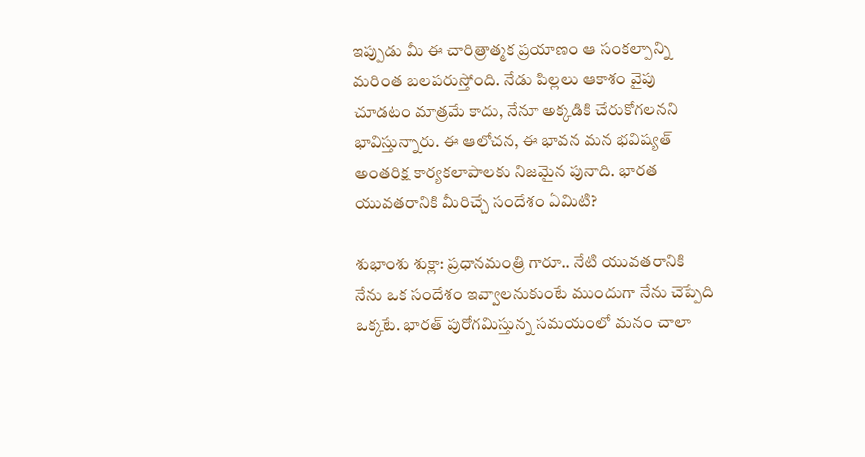ఇప్పుడు మీ ఈ చారిత్రాత్మక ప్రయాణం ఆ సంకల్పాన్ని మరింత బలపరుస్తోంది. నేడు పిల్లలు ఆకాశం వైపు చూడటం మాత్రమే కాదు, నేనూ అక్కడికి చేరుకోగలనని భావిస్తున్నారు. ఈ ఆలోచన, ఈ భావన మన భవిష్యత్ అంతరిక్ష కార్యకలాపాలకు నిజమైన పునాది. భారత యువతరానికి మీరిచ్చే సందేశం ఏమిటి?

శుభాంశు శుక్లా: ప్రధానమంత్రి గారూ.. నేటి యువతరానికి నేను ఒక సందేశం ఇవ్వాలనుకుంటే ముందుగా నేను చెప్పేది ఒక్కటే. భారత్ పురోగమిస్తున్న సమయంలో మనం చాలా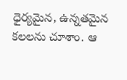ధైర్యమైన, ఉన్నతమైన కలలను చూశాం. ఆ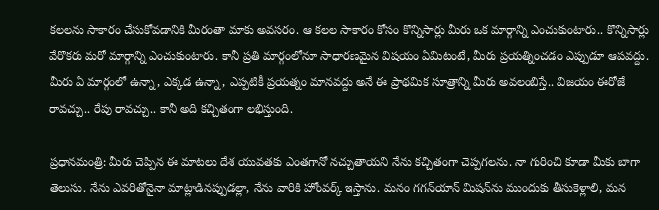కలలను సాకారం చేసుకోవడానికి మీరంతా మాకు అవసరం. ఆ కలల సాకారం కోసం కొన్నిసార్లు మీరు ఒక మార్గాన్ని ఎంచుకుంటారు.. కొన్నిసార్లు వేరొకరు మరో మార్గాన్ని ఎంచుకుంటారు. కానీ ప్రతి మార్గంలోనూ సాధారణమైన విషయం ఏమిటంటే, మీరు ప్రయత్నించడం ఎప్పుడూ ఆపవద్దు. మీరు ఏ మార్గంలో ఉన్నా, ఎక్కడ ఉన్నా, ఎప్పటికీ ప్రయత్నం మానవద్దు అనే ఈ ప్రాథమిక సూత్రాన్ని మీరు అవలంబిస్తే.. విజయం ఈరోజే రావచ్చు.. రేపు రావచ్చు.. కానీ అది కచ్చితంగా లభిస్తుంది.

ప్రధానమంత్రి: మీరు చెప్పిన ఈ మాటలు దేశ యువతకు ఎంతగానో నచ్చుతాయని నేను కచ్చితంగా చెప్పగలను. నా గురించి కూడా మీకు బాగా తెలుసు. నేను ఎవరితోనైనా మాట్లాడినప్పుడల్లా, నేను వారికి హోంవర్క్ ఇస్తాను. మనం గగన్‌యాన్ మిషన్‌ను ముందుకు తీసుకెళ్లాలి, మన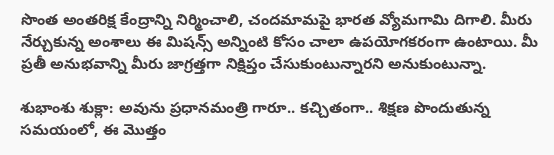సొంత అంతరిక్ష కేంద్రాన్ని నిర్మించాలి, చందమామపై భారత వ్యోమగామి దిగాలి. మీరు నేర్చుకున్న అంశాలు ఈ మిషన్స్ అన్నింటి కోసం చాలా ఉపయోగకరంగా ఉంటాయి. మీ ప్రతీ అనుభవాన్ని మీరు జాగ్రత్తగా నిక్షిప్తం చేసుకుంటున్నారని అనుకుంటున్నా.

శుభాంశు శుక్లా: అవును ప్రధానమంత్రి గారూ.. కచ్చితంగా.. శిక్షణ పొందుతున్న సమయంలో, ఈ మొత్తం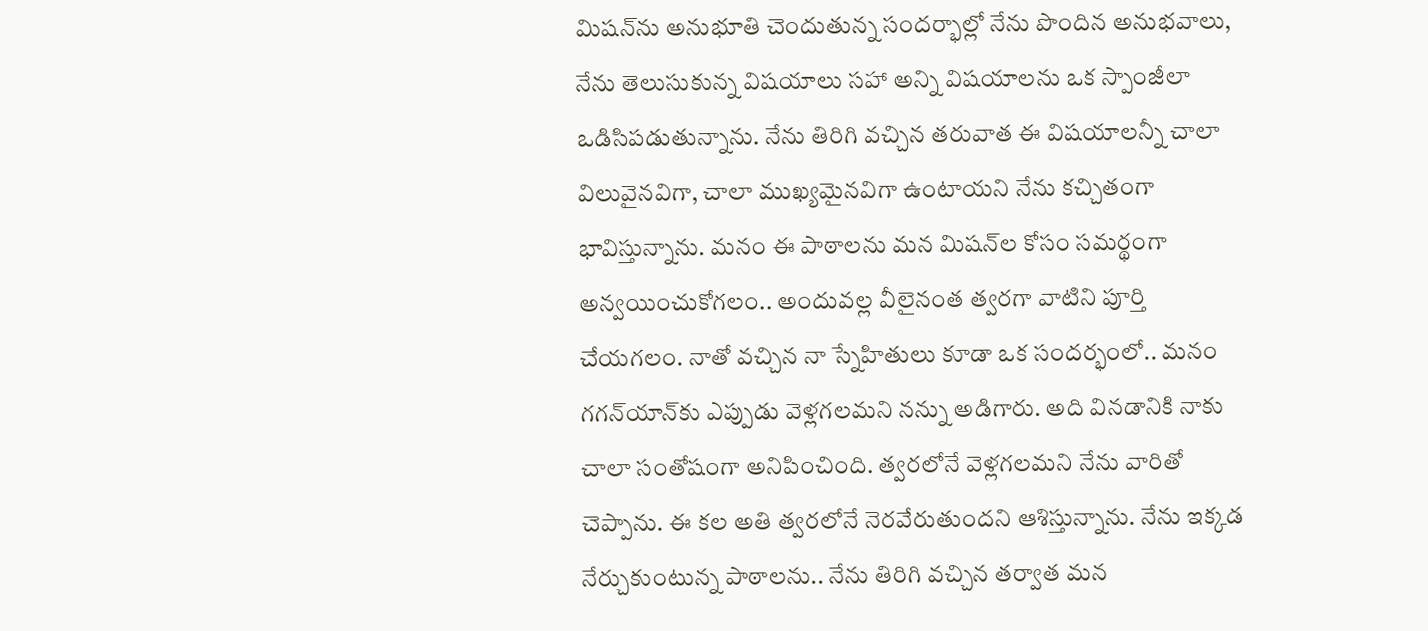మిషన్‌ను అనుభూతి చెందుతున్న సందర్భాల్లో నేను పొందిన అనుభవాలు, నేను తెలుసుకున్న విషయాలు సహా అన్ని విషయాలను ఒక స్పాంజీలా ఒడిసిపడుతున్నాను. నేను తిరిగి వచ్చిన తరువాత ఈ విషయాలన్నీ చాలా విలువైనవిగా, చాలా ముఖ్యమైనవిగా ఉంటాయని నేను కచ్చితంగా భావిస్తున్నాను. మనం ఈ పాఠాలను మన మిషన్‌ల కోసం సమర్థంగా అన్వయించుకోగలం.. అందువల్ల వీలైనంత త్వరగా వాటిని పూర్తి చేయగలం. నాతో వచ్చిన నా స్నేహితులు కూడా ఒక సందర్భంలో.. మనం గగన్‌యాన్‌కు ఎప్పుడు వెళ్లగలమని నన్ను అడిగారు. అది వినడానికి నాకు చాలా సంతోషంగా అనిపించింది. త్వరలోనే వెళ్లగలమని నేను వారితో చెప్పాను. ఈ కల అతి త్వరలోనే నెరవేరుతుందని ఆశిస్తున్నాను. నేను ఇక్కడ నేర్చుకుంటున్న పాఠాలను.. నేను తిరిగి వచ్చిన తర్వాత మన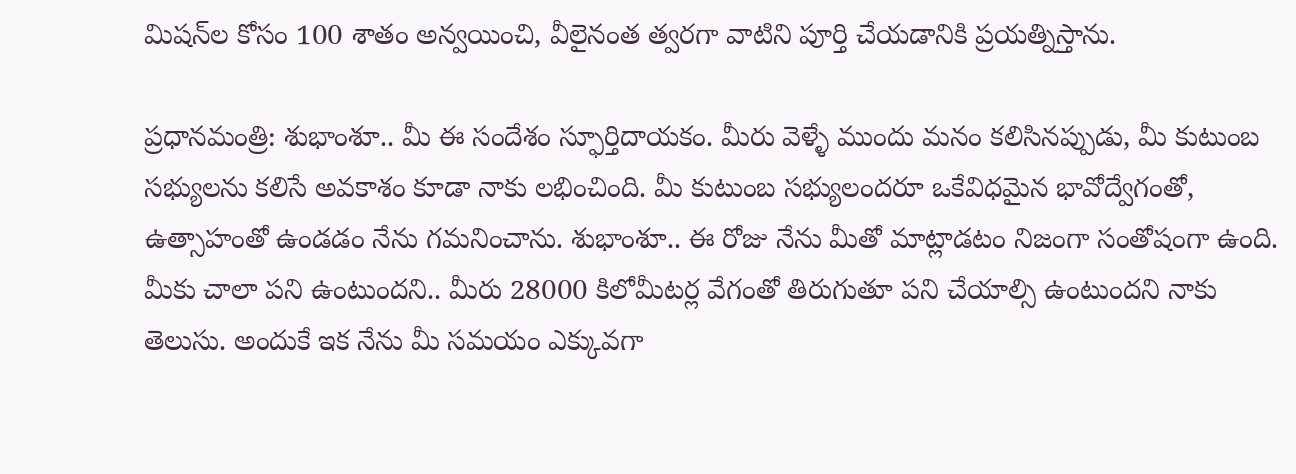మిషన్‌ల కోసం 100 శాతం అన్వయించి, వీలైనంత త్వరగా వాటిని పూర్తి చేయడానికి ప్రయత్నిస్తాను.

ప్రధానమంత్రి: శుభాంశూ.. మీ ఈ సందేశం స్ఫూర్తిదాయకం. మీరు వెళ్ళే ముందు మనం కలిసినప్పుడు, మీ కుటుంబ సభ్యులను కలిసే అవకాశం కూడా నాకు లభించింది. మీ కుటుంబ సభ్యులందరూ ఒకేవిధమైన భావోద్వేగంతో, ఉత్సాహంతో ఉండడం నేను గమనించాను. శుభాంశూ.. ఈ రోజు నేను మీతో మాట్లాడటం నిజంగా సంతోషంగా ఉంది. మీకు చాలా పని ఉంటుందని.. మీరు 28000 కిలోమీటర్ల వేగంతో తిరుగుతూ పని చేయాల్సి ఉంటుందని నాకు తెలుసు. అందుకే ఇక నేను మీ సమయం ఎక్కువగా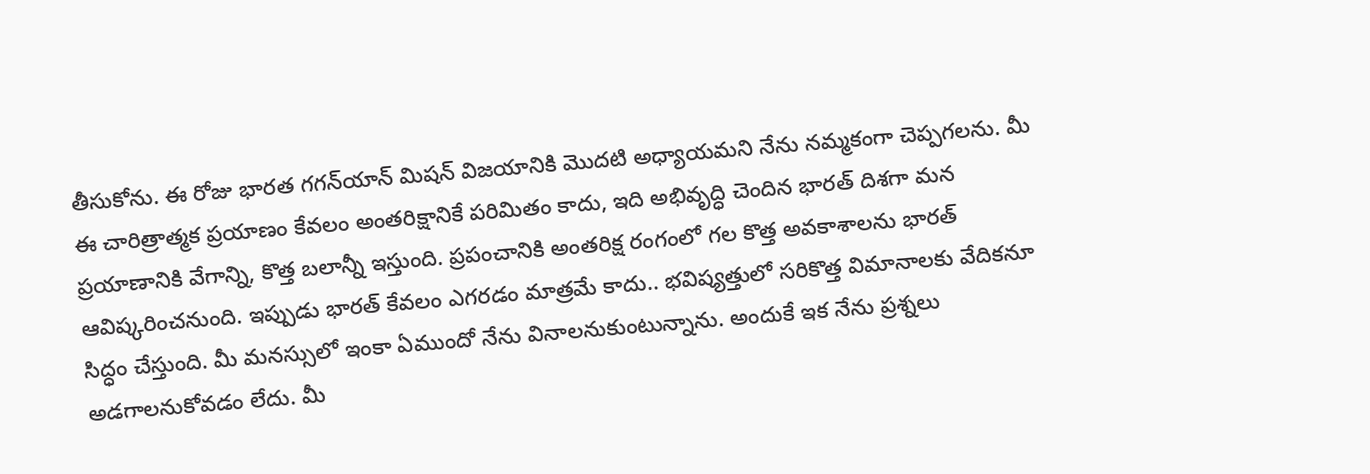తీసుకోను. ఈ రోజు భారత గగన్‌యాన్ మిషన్ విజయానికి మొదటి అధ్యాయమని నేను నమ్మకంగా చెప్పగలను. మీ ఈ చారిత్రాత్మక ప్రయాణం కేవలం అంతరిక్షానికే పరిమితం కాదు, ఇది అభివృద్ధి చెందిన భారత్ దిశగా మన ప్రయాణానికి వేగాన్ని, కొత్త బలాన్నీ ఇస్తుంది. ప్రపంచానికి అంతరిక్ష రంగంలో గల కొత్త అవకాశాలను భారత్ ఆవిష్కరించనుంది. ఇప్పుడు భారత్ కేవలం ఎగరడం మాత్రమే కాదు.. భవిష్యత్తులో సరికొత్త విమానాలకు వేదికనూ సిద్ధం చేస్తుంది. మీ మనస్సులో ఇంకా ఏముందో నేను వినాలనుకుంటున్నాను. అందుకే ఇక నేను ప్రశ్నలు అడగాలనుకోవడం లేదు. మీ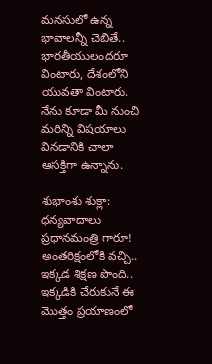మనసులో ఉన్న భావాలన్నీ చెబితే.. భారతీయులందరూ వింటారు, దేశంలోని యువతా వింటారు. నేను కూడా మీ నుంచి మరిన్ని విషయాలు వినడానికి చాలా ఆసక్తిగా ఉన్నాను.

శుభాంశు శుక్లా: ధన్యవాదాలు ప్రధానమంత్రి గారూ! అంతరిక్షంలోకి వచ్చి.. ఇక్కడ శిక్షణ పొంది.. ఇక్కడికి చేరుకునే ఈ మొత్తం ప్రయాణంలో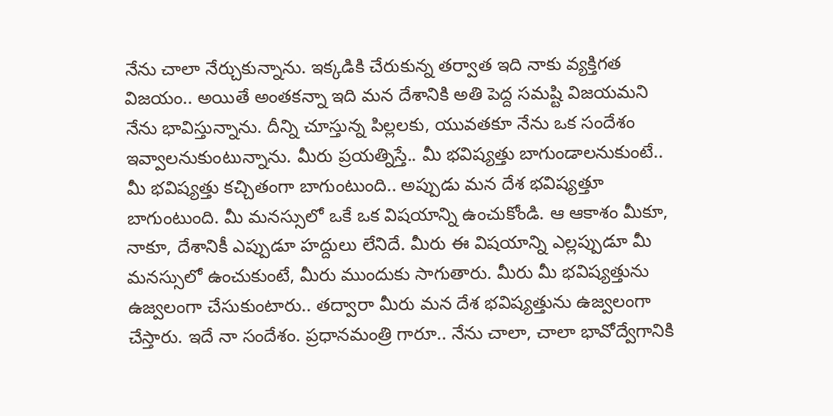నేను చాలా నేర్చుకున్నాను. ఇక్కడికి చేరుకున్న తర్వాత ఇది నాకు వ్యక్తిగత విజయం.. అయితే అంతకన్నా ఇది మన దేశానికి అతి పెద్ద సమష్టి విజయమని నేను భావిస్తున్నాను. దీన్ని చూస్తున్న పిల్లలకు, యువతకూ నేను ఒక సందేశం ఇవ్వాలనుకుంటున్నాను. మీరు ప్రయత్నిస్తే.. మీ భవిష్యత్తు బాగుండాలనుకుంటే.. మీ భవిష్యత్తు కచ్చితంగా బాగుంటుంది.. అప్పుడు మన దేశ భవిష్యత్తూ బాగుంటుంది. మీ మనస్సులో ఒకే ఒక విషయాన్ని ఉంచుకోండి. ఆ ఆకాశం మీకూ, నాకూ, దేశానికీ ఎప్పుడూ హద్దులు లేనిదే. మీరు ఈ విషయాన్ని ఎల్లప్పుడూ మీ మనస్సులో ఉంచుకుంటే, మీరు ముందుకు సాగుతారు. మీరు మీ భవిష్యత్తును ఉజ్వలంగా చేసుకుంటారు.. తద్వారా మీరు మన దేశ భవిష్యత్తును ఉజ్వలంగా చేస్తారు. ఇదే నా సందేశం. ప్రధానమంత్రి గారూ.. నేను చాలా, చాలా భావోద్వేగానికి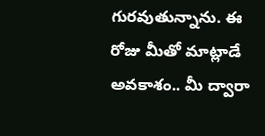గురవుతున్నాను. ఈ రోజు మీతో మాట్లాడే అవకాశం.. మీ ద్వారా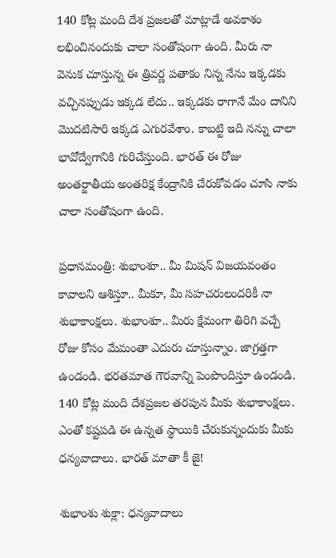140 కోట్ల మంది దేశ ప్రజలతో మాట్లాడే అవకాశం లభించినందుకు చాలా సంతోషంగా ఉంది. మీరు నా వెనుక చూస్తున్న ఈ త్రివర్ణ పతాకం నిన్న నేను ఇక్కడకు వచ్చినప్పుడు ఇక్కడ లేదు.. ఇక్కడకు రాగానే మేం దానిని మొదటిసారి ఇక్కడ ఎగురవేశాం. కాబట్టి ఇది నన్ను చాలా భావోద్వేగానికి గురిచేస్తుంది. భారత్ ఈ రోజు అంతర్జాతీయ అంతరిక్ష కేంద్రానికి చేరుకోవడం చూసి నాకు చాలా సంతోషంగా ఉంది.

ప్రధానమంత్రి: శుభాంశూ.. మీ మిషన్ విజయవంతం కావాలని ఆశిస్తూ.. మీకూ, మీ సహచరులందరికీ నా శుభాకాంక్షలు. శుభాంశూ.. మీరు క్షేమంగా తిరిగి వచ్చే రోజు కోసం మేమంతా ఎదురు చూస్తున్నాం. జాగ్రత్తగా ఉండండి. భరతమాత గౌరవాన్ని పెంపొందిస్తూ ఉండండి. 140 కోట్ల మంది దేశప్రజల తరపున మీకు శుభాకాంక్షలు. ఎంతో కష్టపడి ఈ ఉన్నత స్థాయికి చేరుకున్నందుకు మీకు ధన్యవాదాలు. భారత్ మాతా కీ జై!

శుభాంశు శుక్లా: ధన్యవాదాలు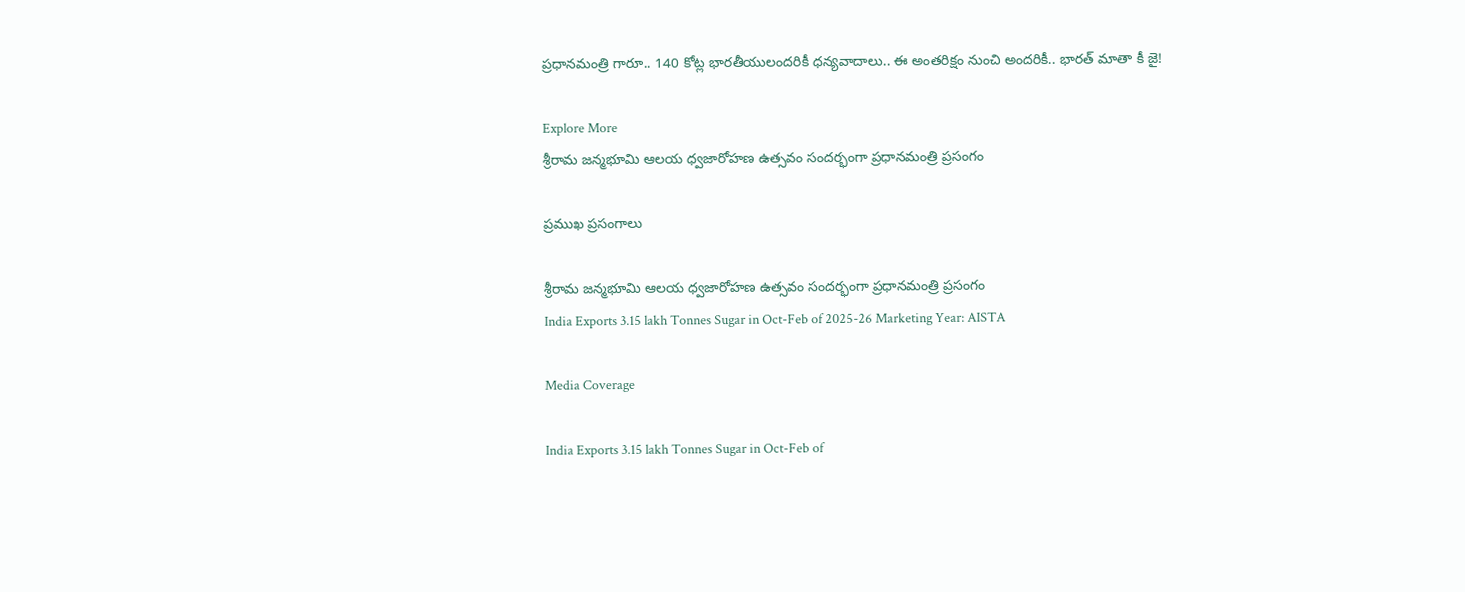ప్రధానమంత్రి గారూ.. 140 కోట్ల భారతీయులందరికీ ధన్యవాదాలు.. ఈ అంతరిక్షం నుంచి అందరికీ.. భారత్ మాతా కీ జై!

Explore More
శ్రీరామ జన్మభూమి ఆలయ ధ్వజారోహణ ఉత్సవం సందర్భంగా ప్రధానమంత్రి ప్రసంగం

ప్రముఖ ప్రసంగాలు

శ్రీరామ జన్మభూమి ఆలయ ధ్వజారోహణ ఉత్సవం సందర్భంగా ప్రధానమంత్రి ప్రసంగం
India Exports 3.15 lakh Tonnes Sugar in Oct-Feb of 2025-26 Marketing Year: AISTA

Media Coverage

India Exports 3.15 lakh Tonnes Sugar in Oct-Feb of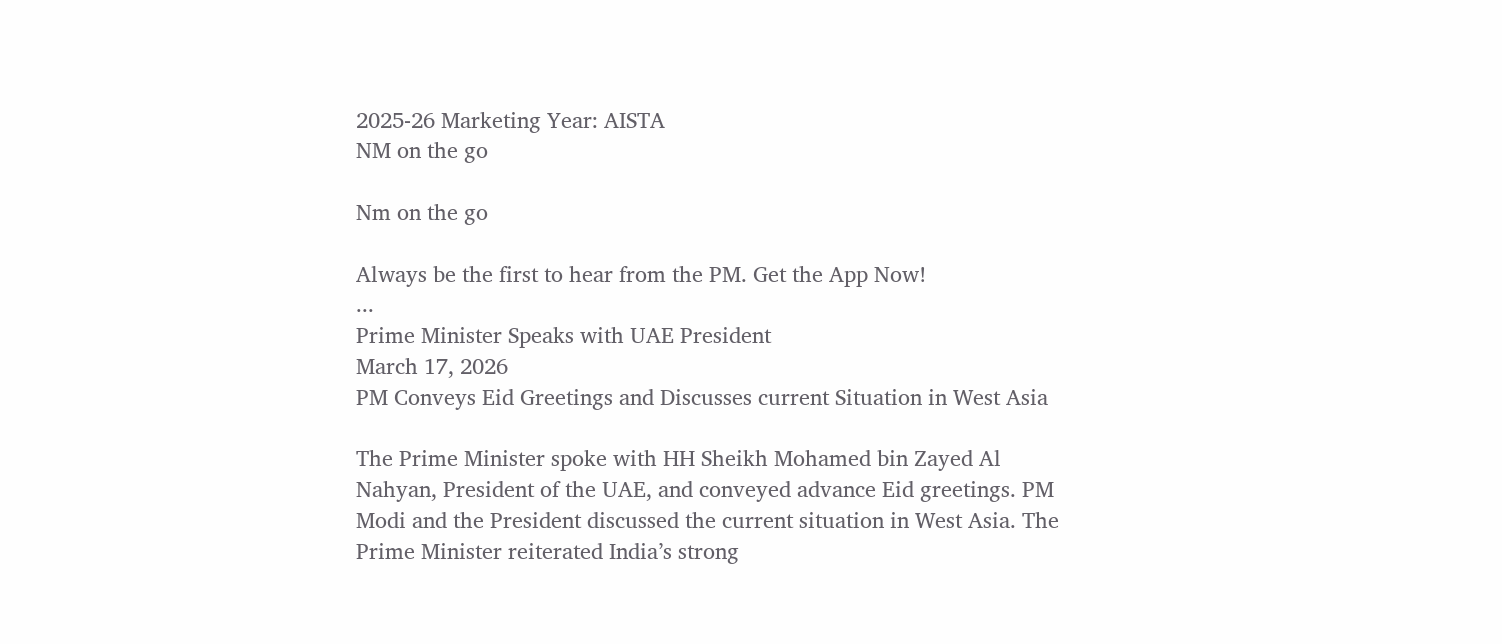2025-26 Marketing Year: AISTA
NM on the go

Nm on the go

Always be the first to hear from the PM. Get the App Now!
...
Prime Minister Speaks with UAE President
March 17, 2026
PM Conveys Eid Greetings and Discusses current Situation in West Asia

The Prime Minister spoke with HH Sheikh Mohamed bin Zayed Al Nahyan, President of the UAE, and conveyed advance Eid greetings. PM Modi and the President discussed the current situation in West Asia. The Prime Minister reiterated India’s strong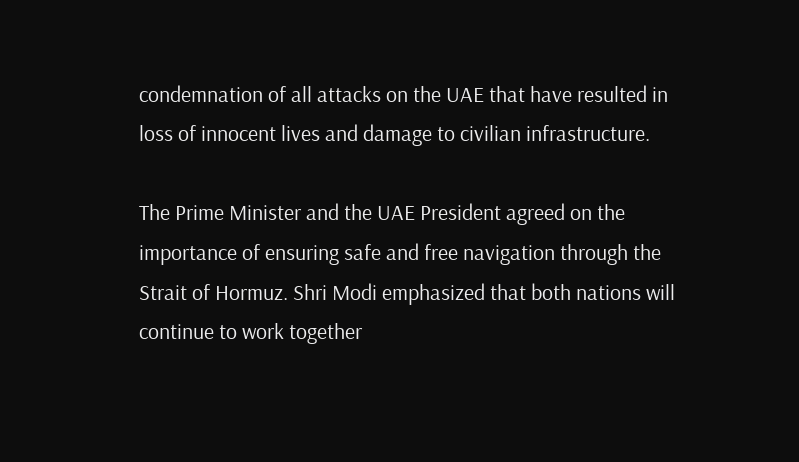condemnation of all attacks on the UAE that have resulted in loss of innocent lives and damage to civilian infrastructure.

The Prime Minister and the UAE President agreed on the importance of ensuring safe and free navigation through the Strait of Hormuz. Shri Modi emphasized that both nations will continue to work together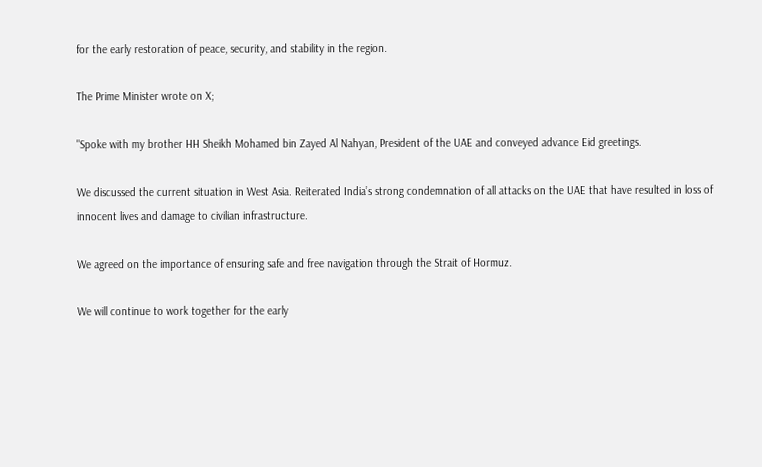for the early restoration of peace, security, and stability in the region.

The Prime Minister wrote on X;

"Spoke with my brother HH Sheikh Mohamed bin Zayed Al Nahyan, President of the UAE and conveyed advance Eid greetings.

We discussed the current situation in West Asia. Reiterated India’s strong condemnation of all attacks on the UAE that have resulted in loss of innocent lives and damage to civilian infrastructure.

We agreed on the importance of ensuring safe and free navigation through the Strait of Hormuz.

We will continue to work together for the early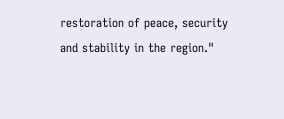restoration of peace, security and stability in the region."